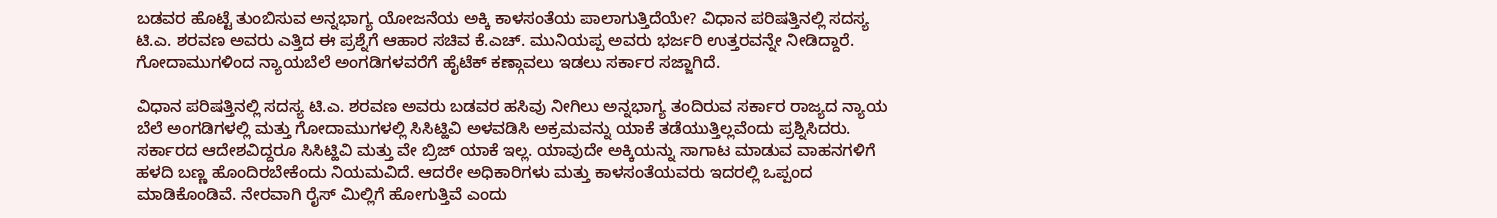ಬಡವರ ಹೊಟ್ಟೆ ತುಂಬಿಸುವ ಅನ್ನಭಾಗ್ಯ ಯೋಜನೆಯ ಅಕ್ಕಿ ಕಾಳಸಂತೆಯ ಪಾಲಾಗುತ್ತಿದೆಯೇ? ವಿಧಾನ ಪರಿಷತ್ತಿನಲ್ಲಿ ಸದಸ್ಯ ಟಿ.ಎ. ಶರವಣ ಅವರು ಎತ್ತಿದ ಈ ಪ್ರಶ್ನೆಗೆ ಆಹಾರ ಸಚಿವ ಕೆ.ಎಚ್. ಮುನಿಯಪ್ಪ ಅವರು ಭರ್ಜರಿ ಉತ್ತರವನ್ನೇ ನೀಡಿದ್ದಾರೆ. ಗೋದಾಮುಗಳಿಂದ ನ್ಯಾಯಬೆಲೆ ಅಂಗಡಿಗಳವರೆಗೆ ಹೈಟೆಕ್ ಕಣ್ಗಾವಲು ಇಡಲು ಸರ್ಕಾರ ಸಜ್ಜಾಗಿದೆ.

ವಿಧಾನ ಪರಿಷತ್ತಿನಲ್ಲಿ ಸದಸ್ಯ ಟಿ.ಎ. ಶರವಣ ಅವರು ಬಡವರ ಹಸಿವು ನೀಗಿಲು ಅನ್ನಭಾಗ್ಯ ತಂದಿರುವ ಸರ್ಕಾರ ರಾಜ್ಯದ ನ್ಯಾಯ ಬೆಲೆ ಅಂಗಡಿಗಳಲ್ಲಿ ಮತ್ತು ಗೋದಾಮುಗಳಲ್ಲಿ ಸಿಸಿಟ್ಹಿವಿ ಅಳವಡಿಸಿ ಅಕ್ರಮವನ್ನು ಯಾಕೆ ತಡೆಯುತ್ತಿಲ್ಲವೆಂದು ಪ್ರಶ್ನಿಸಿದರು. ಸರ್ಕಾರದ ಆದೇಶವಿದ್ದರೂ ಸಿಸಿಟ್ಹಿವಿ ಮತ್ತು ವೇ ಬ್ರಿಜ್ ಯಾಕೆ ಇಲ್ಲ. ಯಾವುದೇ ಅಕ್ಕಿಯನ್ನು ಸಾಗಾಟ ಮಾಡುವ ವಾಹನಗಳಿಗೆ ಹಳದಿ ಬಣ್ಣ ಹೊಂದಿರಬೇಕೆಂದು ನಿಯಮವಿದೆ. ಆದರೇ ಅಧಿಕಾರಿಗಳು ಮತ್ತು ಕಾಳಸಂತೆಯವರು ಇದರಲ್ಲಿ ಒಪ್ಪಂದ ಮಾಡಿಕೊಂಡಿವೆ. ನೇರವಾಗಿ ರೈಸ್ ಮಿಲ್ಲಿಗೆ ಹೋಗುತ್ತಿವೆ ಎಂದು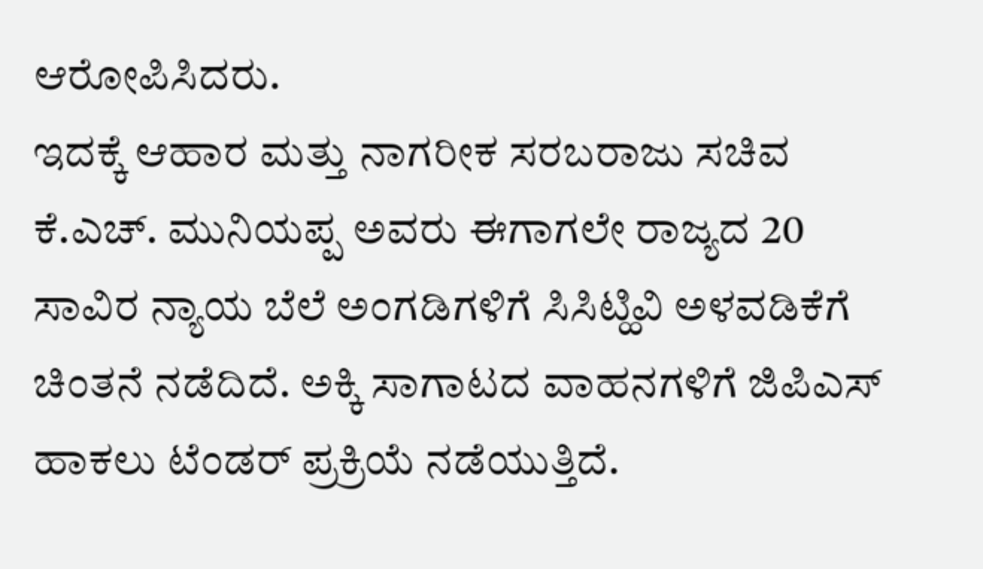ಆರೋಪಿಸಿದರು.
ಇದಕ್ಕೆ ಆಹಾರ ಮತ್ತು ನಾಗರೀಕ ಸರಬರಾಜು ಸಚಿವ ಕೆ.ಎಚ್. ಮುನಿಯಪ್ಪ ಅವರು ಈಗಾಗಲೇ ರಾಜ್ಯದ 20 ಸಾವಿರ ನ್ಯಾಯ ಬೆಲೆ ಅಂಗಡಿಗಳಿಗೆ ಸಿಸಿಟ್ಹಿವಿ ಅಳವಡಿಕೆಗೆ ಚಿಂತನೆ ನಡೆದಿದೆ. ಅಕ್ಕಿ ಸಾಗಾಟದ ವಾಹನಗಳಿಗೆ ಜಿಪಿಎಸ್ ಹಾಕಲು ಟೆಂಡರ್ ಪ್ರಕ್ರಿಯೆ ನಡೆಯುತ್ತಿದೆ.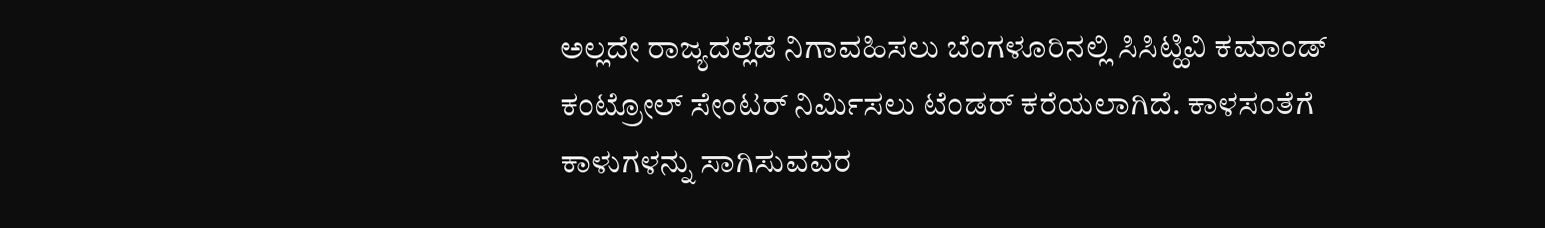ಅಲ್ಲದೇ ರಾಜ್ಯದಲ್ಲೆಡೆ ನಿಗಾವಹಿಸಲು ಬೆಂಗಳೂರಿನಲ್ಲಿ ಸಿಸಿಟ್ಹಿವಿ ಕಮಾಂಡ್ ಕಂಟ್ರೋಲ್ ಸೇಂಟರ್ ನಿರ್ಮಿಸಲು ಟೆಂಡರ್ ಕರೆಯಲಾಗಿದೆ. ಕಾಳಸಂತೆಗೆ ಕಾಳುಗಳನ್ನು ಸಾಗಿಸುವವರ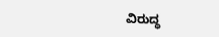ವಿರುದ್ಧ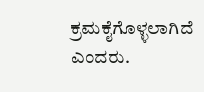ಕ್ರಮಕೈಗೊಳ್ಳಲಾಗಿದೆ ಎಂದರು.